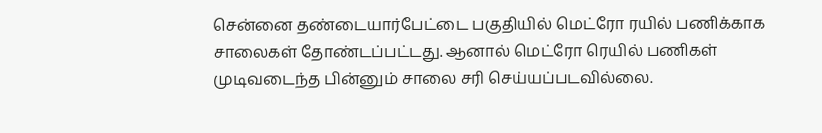சென்னை தண்டையார்பேட்டை பகுதியில் மெட்ரோ ரயில் பணிக்காக சாலைகள் தோண்டப்பட்டது. ஆனால் மெட்ரோ ரெயில் பணிகள் முடிவடைந்த பின்னும் சாலை சரி செய்யப்படவில்லை.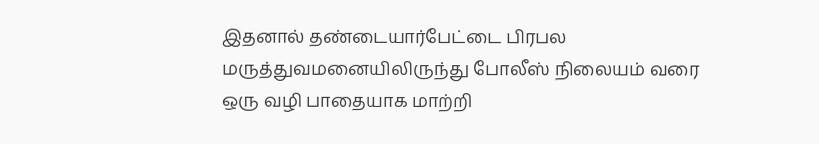இதனால் தண்டையார்பேட்டை பிரபல மருத்துவமனையிலிருந்து போலீஸ் நிலையம் வரை ஒரு வழி பாதையாக மாற்றி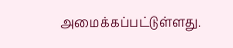அமைக்கப்பட்டுள்ளது.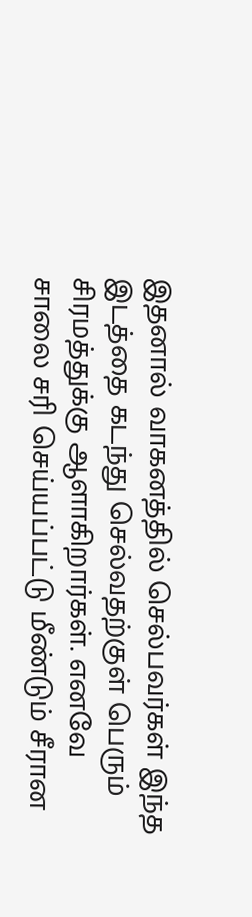இதனால் வாகனத்தில் செல்பவர்கள் இந்த இடத்தை கடந்து செல்வதற்குள் பெரும் சிரமத்துக்கு ஆளாகிறார்கள். எனவே சாலை சரி செய்யப்பட்டு மீண்டும் சீரான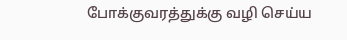போக்குவரத்துக்கு வழி செய்ய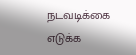நடவடிக்கை எடுக்க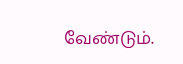வேண்டும்.